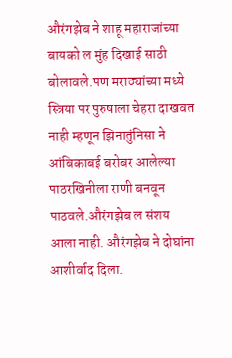औरंगझेब ने शाहू महाराजांच्या बायको ल मुंह दिखाई साठी बोलावले.पण मराठ्यांच्या मध्ये स्त्रिया पर पुरुषाला चेहरा दाखवत नाही म्हणून झिनातुंनिसा ने आंबिकाबई बरोबर आलेल्या पाठरखिनीला राणी बनवून पाठवले.औरंगझेब ल संशय आला नाही. औरंगझेब ने दोघांना आशीर्वाद दिला.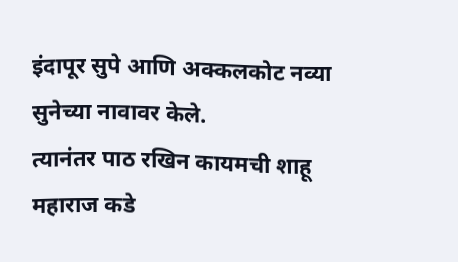इंदापूर सुपे आणि अक्कलकोट नव्या सुनेच्या नावावर केले.
त्यानंतर पाठ रखिन कायमची शाहू महाराज कडे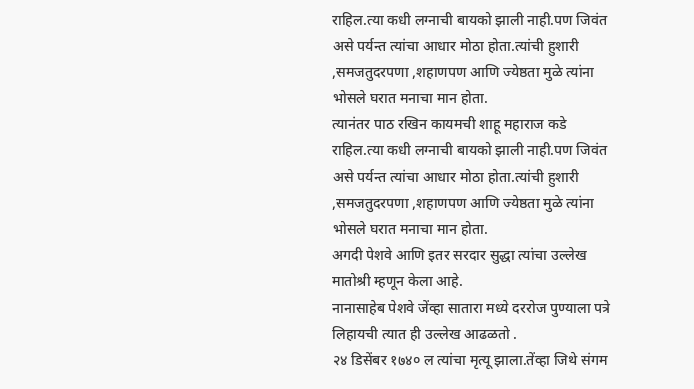राहिल.त्या कधी लग्नाची बायको झाली नाही.पण जिवंत असे पर्यन्त त्यांचा आधार मोठा होता.त्यांची हुशारी ,समजतुदरपणा ,शहाणपण आणि ज्येष्ठता मुळे त्यांना भोसले घरात मनाचा मान होता.
त्यानंतर पाठ रखिन कायमची शाहू महाराज कडे राहिल.त्या कधी लग्नाची बायको झाली नाही.पण जिवंत असे पर्यन्त त्यांचा आधार मोठा होता.त्यांची हुशारी ,समजतुदरपणा ,शहाणपण आणि ज्येष्ठता मुळे त्यांना भोसले घरात मनाचा मान होता.
अगदी पेशवे आणि इतर सरदार सुद्धा त्यांचा उल्लेख मातोश्री म्हणून केला आहे.
नानासाहेब पेशवे जेंव्हा सातारा मध्ये दररोज पुण्याला पत्रे लिहायची त्यात ही उल्लेख आढळतो .
२४ डिसेंबर १७४० ल त्यांचा मृत्यू झाला.तेंव्हा जिथे संगम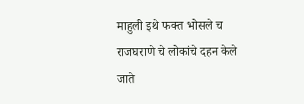माहुली इथे फक्त भोसले च राजघराणे चे लोकांचे दहन केले जाते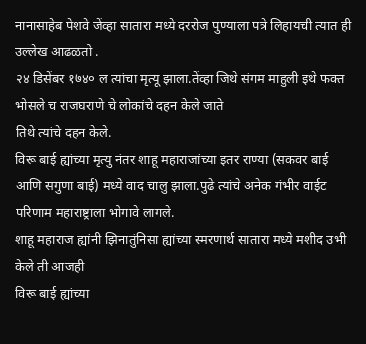नानासाहेब पेशवे जेंव्हा सातारा मध्ये दररोज पुण्याला पत्रे लिहायची त्यात ही उल्लेख आढळतो .
२४ डिसेंबर १७४० ल त्यांचा मृत्यू झाला.तेंव्हा जिथे संगम माहुली इथे फक्त भोसले च राजघराणे चे लोकांचे दहन केले जाते
तिथे त्यांचे दहन केले.
विरू बाई ह्यांच्या मृत्यु नंतर शाहू महाराजांच्या इतर राण्या (सकवर बाई आणि सगुणा बाई) मध्ये वाद चालु झाला.पुढे त्यांचे अनेक गंभीर वाईट परिणाम महाराष्ट्राला भोगावे लागले.
शाहू महाराज ह्यांनी झिनातुंनिसा ह्यांच्या स्मरणार्थ सातारा मध्ये मशीद उभी केले ती आजही
विरू बाई ह्यांच्या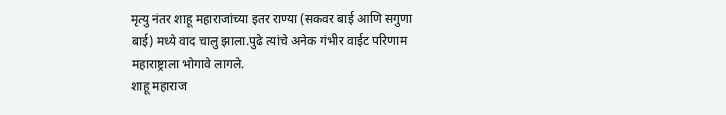मृत्यु नंतर शाहू महाराजांच्या इतर राण्या (सकवर बाई आणि सगुणा बाई) मध्ये वाद चालु झाला.पुढे त्यांचे अनेक गंभीर वाईट परिणाम महाराष्ट्राला भोगावे लागले.
शाहू महाराज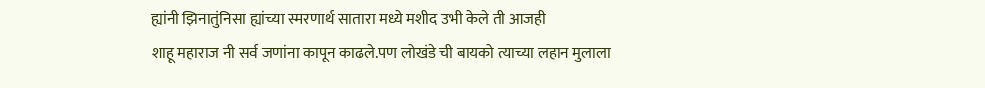ह्यांनी झिनातुंनिसा ह्यांच्या स्मरणार्थ सातारा मध्ये मशीद उभी केले ती आजही
शाहू महाराज नी सर्व जणांना कापून काढले.पण लोखंडे ची बायको त्याच्या लहान मुलाला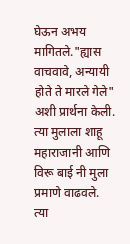घेऊन अभय मागितले."ह्यास वाचवावे, अन्यायी होते ते मारले गेले" अशी प्रार्थना केली.
त्या मुलाला शाहू महाराजानी आणि विरू बाई नी मुला प्रमाणे वाढवले.
त्या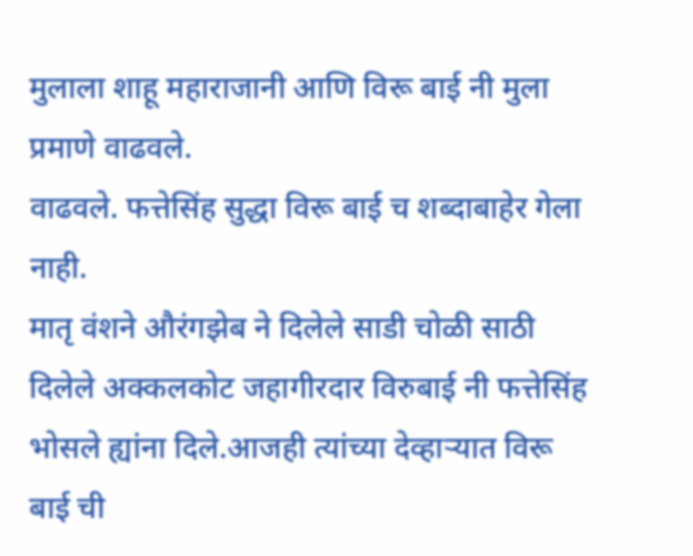मुलाला शाहू महाराजानी आणि विरू बाई नी मुला प्रमाणे वाढवले.
वाढवले. फत्तेसिंह सुद्धा विरू बाई च शब्दाबाहेर गेला नाही.
मातृ वंशने औरंगझेब ने दिलेले साडी चोळी साठी दिलेले अक्कलकोट जहागीरदार विरुबाई नी फत्तेसिंह भोसले ह्यांना दिले.आजही त्यांच्या देव्हाऱ्यात विरू बाई ची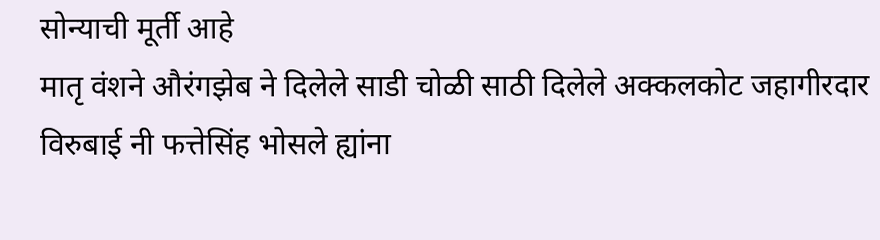सोन्याची मूर्ती आहे
मातृ वंशने औरंगझेब ने दिलेले साडी चोळी साठी दिलेले अक्कलकोट जहागीरदार विरुबाई नी फत्तेसिंह भोसले ह्यांना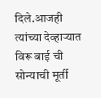दिले.आजही त्यांच्या देव्हाऱ्यात विरू बाई ची सोन्याची मूर्ती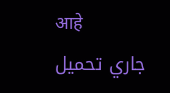आहे
جاري تحميل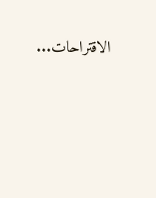الاقتراحات...